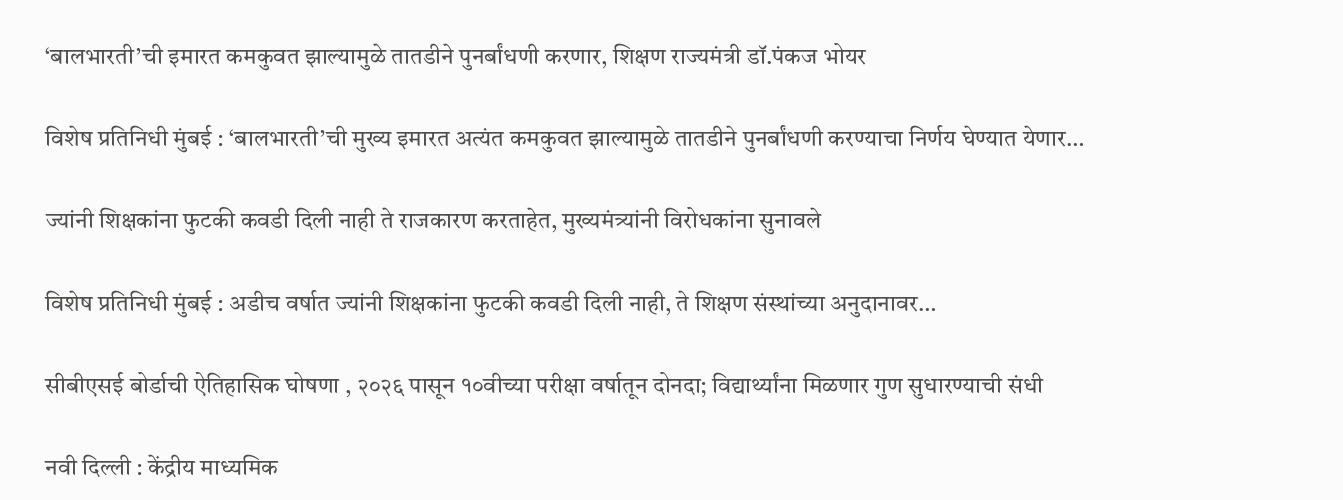‘बालभारती’ची इमारत कमकुवत झाल्यामुळे तातडीने पुनर्बांधणी करणार, शिक्षण राज्यमंत्री डॉ.पंकज भोयर

विशेष प्रतिनिधी मुंबई : ‘बालभारती’ची मुख्य इमारत अत्यंत कमकुवत झाल्यामुळे तातडीने पुनर्बांधणी करण्याचा निर्णय घेण्यात येणार…

ज्यांनी शिक्षकांना फुटकी कवडी दिली नाही ते राजकारण करताहेत, मुख्यमंत्र्यांनी विरोधकांना सुनावले

विशेष प्रतिनिधी मुंबई : अडीच वर्षात ज्यांनी शिक्षकांना फुटकी कवडी दिली नाही, ते शिक्षण संस्थांच्या अनुदानावर…

सीबीएसई बोर्डाची ऐतिहासिक घोषणा , २०२६ पासून १०वीच्या परीक्षा वर्षातून दोनदा; विद्यार्थ्यांना मिळणार गुण सुधारण्याची संधी

नवी दिल्ली : केंद्रीय माध्यमिक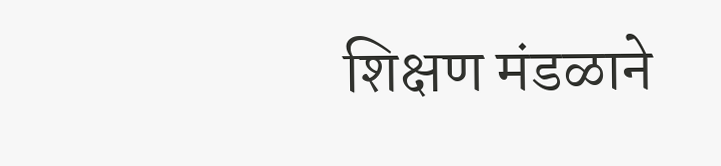शिक्षण मंडळाने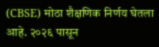(CBSE) मोठा शैक्षणिक निर्णय घेतला आहे. २०२६ पासून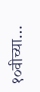१०वीच्या…